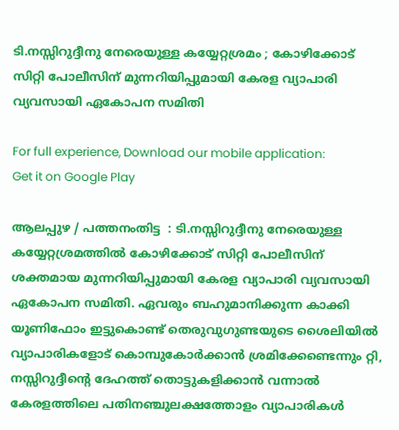ടി.നസ്സിറുദ്ദീനു നേരെയുള്ള കയ്യേറ്റശ്രമം ; കോഴിക്കോട് സിറ്റി പോലീസിന് മുന്നറിയിപ്പുമായി കേരള വ്യാപാരി വ്യവസായി ഏകോപന സമിതി

For full experience, Download our mobile application:
Get it on Google Play

ആലപ്പുഴ / പത്തനംതിട്ട  : ടി.നസ്സിറുദ്ദീനു നേരെയുള്ള കയ്യേറ്റശ്രമത്തില്‍ കോഴിക്കോട് സിറ്റി പോലീസിന് ശക്തമായ മുന്നറിയിപ്പുമായി കേരള വ്യാപാരി വ്യവസായി ഏകോപന സമിതി. ഏവരും ബഹുമാനിക്കുന്ന കാക്കി യൂണിഫോം ഇട്ടുകൊണ്ട്‌ തെരുവുഗുണ്ടയുടെ ശൈലിയില്‍ വ്യാപാരികളോട് കൊമ്പുകോര്‍ക്കാന്‍ ശ്രമിക്കേണ്ടെന്നും റ്റി, നസ്സിറുദ്ദീന്റെ ദേഹത്ത് തൊട്ടുകളിക്കാന്‍ വന്നാല്‍ കേരളത്തിലെ പതിനഞ്ചുലക്ഷത്തോളം വ്യാപാരികള്‍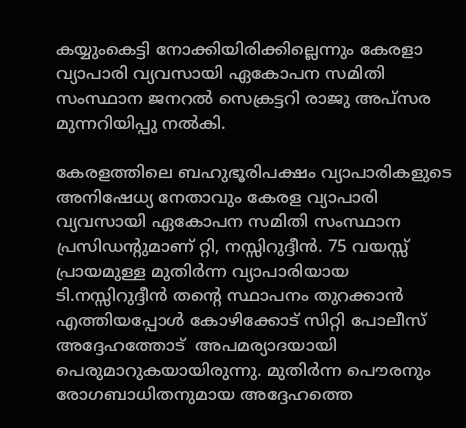കയ്യുംകെട്ടി നോക്കിയിരിക്കില്ലെന്നും കേരളാ വ്യാപാരി വ്യവസായി ഏകോപന സമിതി സംസ്ഥാന ജനറല്‍ സെക്രട്ടറി രാജു അപ്സര മുന്നറിയിപ്പു നല്‍കി.

കേരളത്തിലെ ബഹുഭൂരിപക്ഷം വ്യാപാരികളുടെ അനിഷേധ്യ നേതാവും കേരള വ്യാപാരി വ്യവസായി ഏകോപന സമിതി സംസ്ഥാന പ്രസിഡൻ്റുമാണ് റ്റി, നസ്സിറുദ്ദീന്‍. 75 വയസ്സ് പ്രായമുള്ള മുതിർന്ന വ്യാപാരിയായ  ടി.നസ്സിറുദ്ദീൻ തന്റെ സ്ഥാപനം തുറക്കാൻ എത്തിയപ്പോൾ കോഴിക്കോട് സിറ്റി പോലീസ് അദ്ദേഹത്തോട്  അപമര്യാദയായി പെരുമാറുകയായിരുന്നു. മുതിര്‍ന്ന പൌരനും രോഗബാധിതനുമായ അദ്ദേഹത്തെ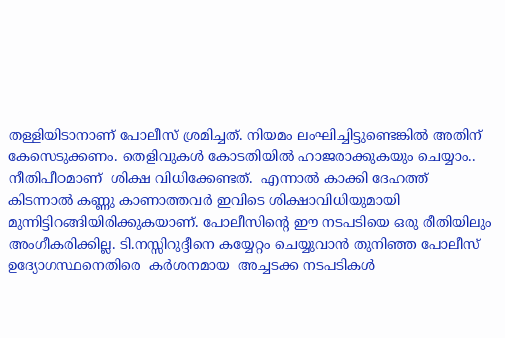തള്ളിയിടാനാണ് പോലീസ് ശ്രമിച്ചത്‌. നിയമം ലംഘിച്ചിട്ടുണ്ടെങ്കില്‍ അതിന് കേസെടുക്കണം. തെളിവുകള്‍ കോടതിയില്‍ ഹാജരാക്കുകയും ചെയ്യാം.. നീതിപീഠമാണ്  ശിക്ഷ വിധിക്കേണ്ടത്.  എന്നാല്‍ കാക്കി ദേഹത്ത് കിടന്നാല്‍ കണ്ണു കാണാത്തവര്‍ ഇവിടെ ശിക്ഷാവിധിയുമായി മുന്നിട്ടിറങ്ങിയിരിക്കുകയാണ്. പോലീസിന്റെ ഈ നടപടിയെ ഒരു രീതിയിലും അംഗീകരിക്കില്ല. ടി.നസ്സിറുദ്ദീനെ കയ്യേറ്റം ചെയ്യുവാന്‍ തുനിഞ്ഞ പോലീസ് ഉദ്യോഗസ്ഥനെതിരെ  കര്‍ശനമായ  അച്ചടക്ക നടപടികൾ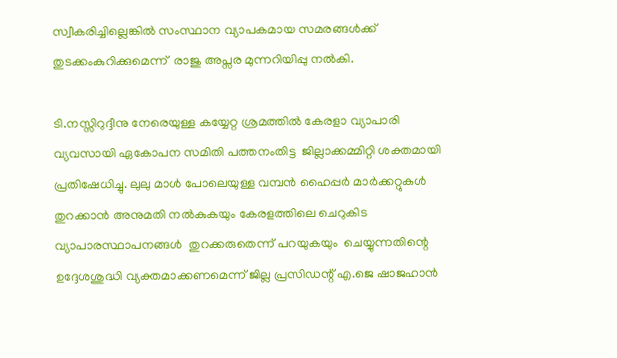സ്വീകരിച്ചില്ലെങ്കിൽ സംസ്ഥാന വ്യാപകമായ സമരങ്ങള്‍ക്ക് തുടക്കംകുറിക്കുമെന്ന്  രാജു അപ്സര മുന്നറിയിപ്പു നല്‍കി.

ടി.നസ്സിറുദ്ദീനു നേരെയുള്ള കയ്യേറ്റ ശ്രമത്തില്‍ കേരളാ വ്യാപാരി വ്യവസായി ഏകോപന സമിതി പത്തനംതിട്ട  ജില്ലാക്കമ്മിറ്റി ശക്തമായി പ്രതിഷേധിച്ചു. ലുലു മാൾ പോലെയുള്ള വമ്പൻ ഹൈപ്പർ മാർക്കറ്റുകൾ തുറക്കാന്‍ അനുമതി നൽകുകയും കേരളത്തിലെ ചെറുകിട വ്യാപാരസ്ഥാപനങ്ങള്‍  തുറക്കരുതെന്ന് പറയുകയും  ചെയ്യുന്നതിന്റെ ഉദ്ദേശശുദ്ധി വ്യക്തമാക്കണമെന്ന് ജില്ല പ്രസിഡന്റ് എ.ജെ ഷാജഹാന്‍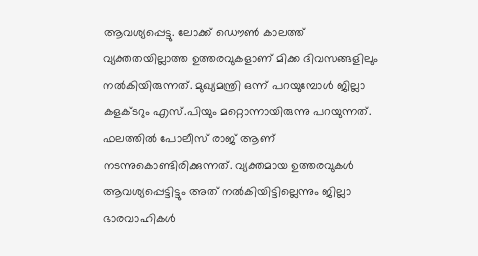ആവശ്യപ്പെട്ടു. ലോക്ക് ഡൌണ്‍ കാലത്ത് വ്യക്തതയില്ലാത്ത ഉത്തരവുകളാണ് മിക്ക ദിവസങ്ങളിലും നല്‍കിയിരുന്നത്. മുഖ്യമന്ത്രി ഒന്ന് പറയുമ്പോള്‍ ജില്ലാ കളക്ടറും എസ്.പിയും മറ്റൊന്നായിരുന്നു പറയുന്നത്. ഫലത്തില്‍ പോലീസ് രാജ് ആണ് നടന്നുകൊണ്ടിരിക്കുന്നത്. വ്യക്തമായ ഉത്തരവുകള്‍ ആവശ്യപ്പെട്ടിട്ടും അത് നല്‍കിയിട്ടില്ലെന്നും ജില്ലാ ഭാരവാഹികള്‍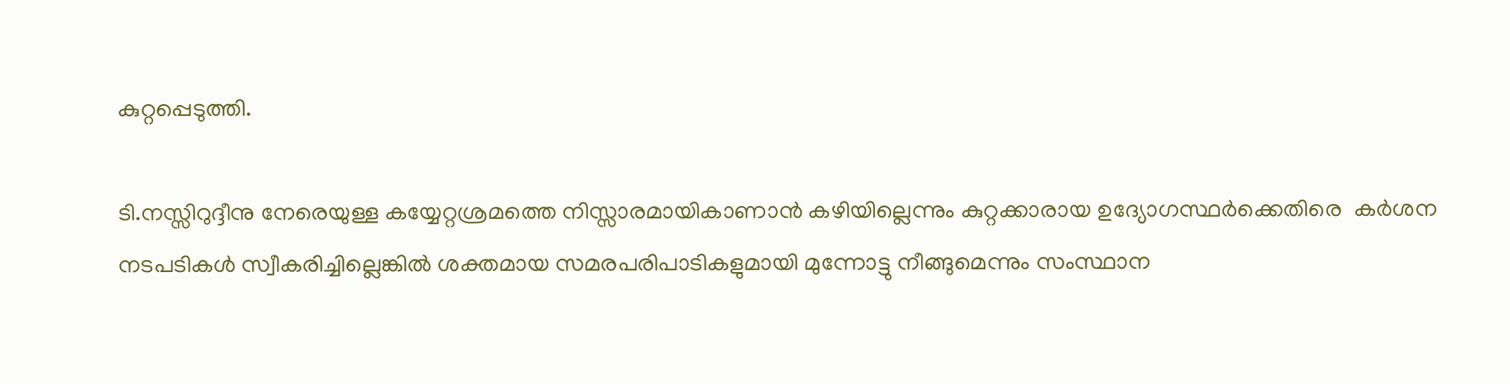കുറ്റപ്പെടുത്തി.

ടി.നസ്സിറുദ്ദീനു നേരെയുള്ള കയ്യേറ്റശ്രമത്തെ നിസ്സാരമായികാണാന്‍ കഴിയില്ലെന്നും കുറ്റക്കാരായ ഉദ്യോഗസ്ഥര്‍ക്കെതിരെ  കര്‍ശന നടപടികള്‍ സ്വീകരിച്ചില്ലെങ്കില്‍ ശക്തമായ സമരപരിപാടികളുമായി മുന്നോട്ടു നീങ്ങുമെന്നും സംസ്ഥാന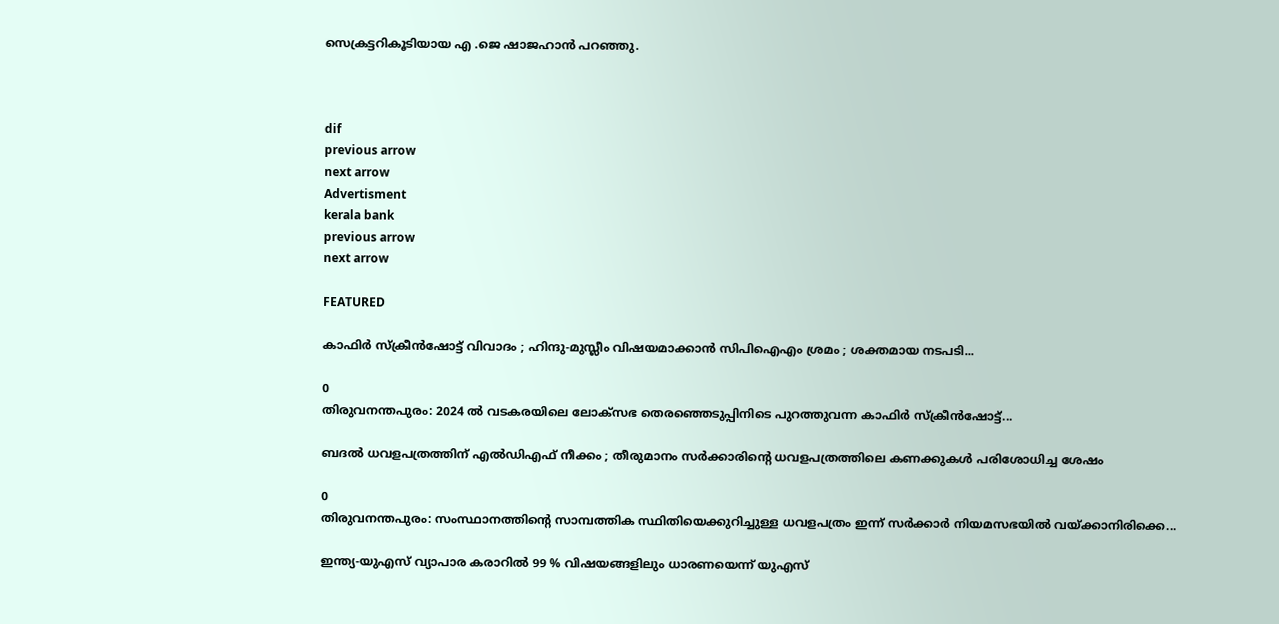സെക്രട്ടറികൂടിയായ എ .ജെ ഷാജഹാന്‍ പറഞ്ഞു.



dif
previous arrow
next arrow
Advertisment
kerala bank
previous arrow
next arrow

FEATURED

കാഫിർ സ്ക്രീൻഷോട്ട് വിവാദം ; ഹിന്ദു-മുസ്ലീം വിഷയമാക്കാൻ സിപിഐഎം ശ്രമം ; ശക്തമായ നടപടി...

0
തിരുവനന്തപുരം: 2024 ൽ വടകരയിലെ ലോക്സഭ തെരഞ്ഞെടുപ്പിനിടെ പുറത്തുവന്ന കാഫിർ സ്ക്രീൻഷോട്ട്...

ബദൽ ധവളപത്രത്തിന് എൽഡിഎഫ് നീക്കം ; തീരുമാനം സർക്കാരിന്‍റെ ധവളപത്രത്തിലെ കണക്കുകൾ പരിശോധിച്ച ശേഷം

0
തിരുവനന്തപുരം: സംസ്ഥാനത്തിന്‍റെ സാമ്പത്തിക സ്ഥിതിയെക്കുറിച്ചുള്ള ധവളപത്രം ഇന്ന് സർക്കാർ നിയമസഭയിൽ വയ്ക്കാനിരിക്കെ...

ഇന്ത്യ-യുഎസ് വ്യാപാര കരാറിൽ 99 % വിഷയങ്ങളിലും ധാരണയെന്ന് യുഎസ്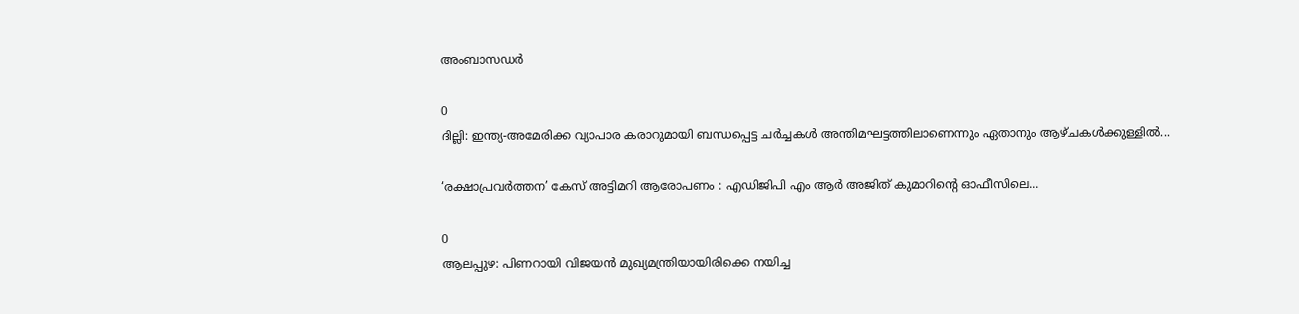അംബാസഡർ

0
ദില്ലി: ഇന്ത്യ-അമേരിക്ക വ്യാപാര കരാറുമായി ബന്ധപ്പെട്ട ചർച്ചകൾ അന്തിമഘട്ടത്തിലാണെന്നും ഏതാനും ആഴ്ചകൾക്കുള്ളിൽ...

‘രക്ഷാപ്രവർത്തന’ കേസ് അട്ടിമറി ആരോപണം : എഡിജിപി എം ആർ അജിത് കുമാറിൻ്റെ ഓഫീസിലെ...

0
ആലപ്പുഴ: പിണറായി വിജയൻ മുഖ്യമന്ത്രിയായിരിക്കെ നയിച്ച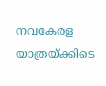നവകേരള യാത്രയ്ക്കിടെ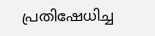പ്രതിഷേധിച്ച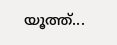യൂത്ത്...